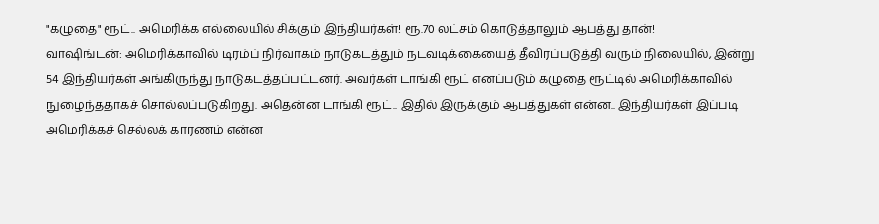"கழுதை" ரூட்.. அமெரிக்க எல்லையில் சிக்கும் இந்தியர்கள்! ரூ.70 லட்சம் கொடுத்தாலும் ஆபத்து தான்!
வாஷிங்டன்: அமெரிக்காவில் டிரம்ப் நிர்வாகம் நாடுகடத்தும் நடவடிக்கையைத் தீவிரப்படுத்தி வரும் நிலையில், இன்று 54 இந்தியர்கள் அங்கிருந்து நாடுகடத்தப்பட்டனர். அவர்கள் டாங்கி ரூட் எனப்படும் கழுதை ரூட்டில் அமெரிக்காவில் நுழைந்ததாகச் சொல்லப்படுகிறது. அதென்ன டாங்கி ரூட்.. இதில் இருக்கும் ஆபத்துகள் என்ன.. இந்தியர்கள் இப்படி அமெரிக்கச் செல்லக் காரணம் என்ன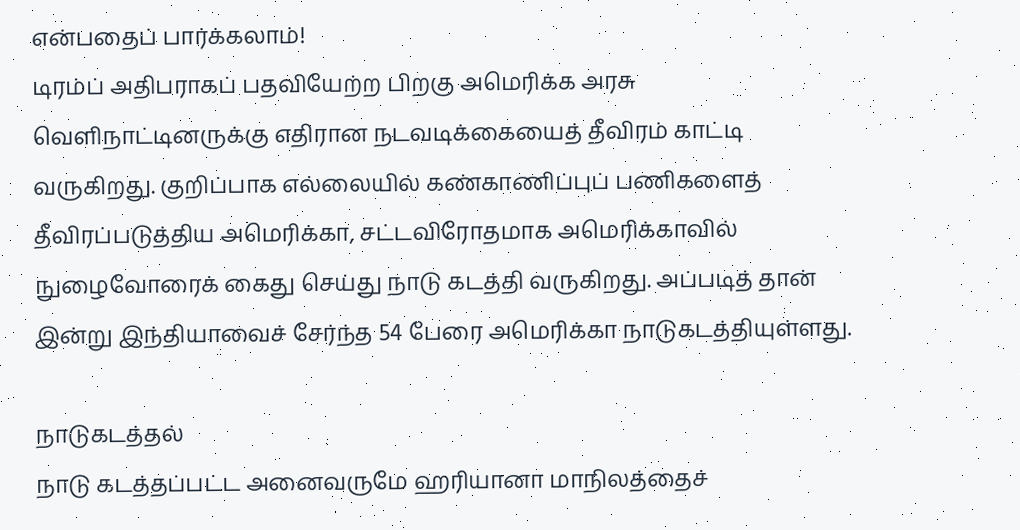என்பதைப் பார்க்கலாம்!
டிரம்ப் அதிபராகப் பதவியேற்ற பிறகு அமெரிக்க அரசு வெளிநாட்டினருக்கு எதிரான நடவடிக்கையைத் தீவிரம் காட்டி வருகிறது. குறிப்பாக எல்லையில் கண்காணிப்புப் பணிகளைத் தீவிரப்படுத்திய அமெரிக்கா, சட்டவிரோதமாக அமெரிக்காவில் நுழைவோரைக் கைது செய்து நாடு கடத்தி வருகிறது. அப்படித் தான் இன்று இந்தியாவைச் சேர்ந்த 54 பேரை அமெரிக்கா நாடுகடத்தியுள்ளது.

நாடுகடத்தல்
நாடு கடத்தப்பட்ட அனைவருமே ஹரியானா மாநிலத்தைச்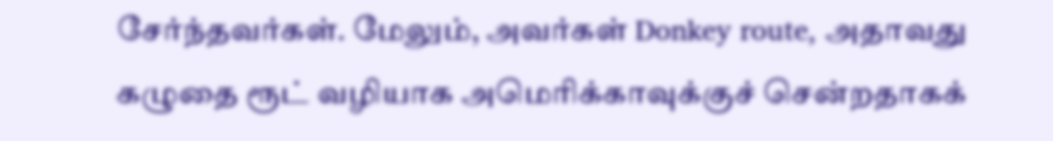சேர்ந்தவர்கள். மேலும், அவர்கள் Donkey route, அதாவது கழுதை ரூட் வழியாக அமெரிக்காவுக்குச் சென்றதாகக்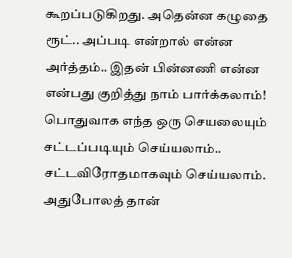கூறப்படுகிறது. அதென்ன கழுதை ரூட்.. அப்படி என்றால் என்ன அர்த்தம்.. இதன் பின்னணி என்ன என்பது குறித்து நாம் பார்க்கலாம்!
பொதுவாக எந்த ஒரு செயலையும் சட்டப்படியும் செய்யலாம்.. சட்டவிரோதமாகவும் செய்யலாம். அதுபோலத் தான்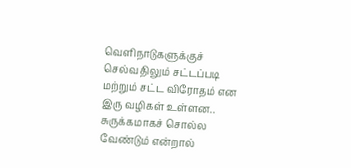வெளிநாடுகளுக்குச் செல்வதிலும் சட்டப்படி மற்றும் சட்ட விரோதம் என இரு வழிகள் உள்ளன.. சுருக்கமாகச் சொல்ல வேண்டும் என்றால்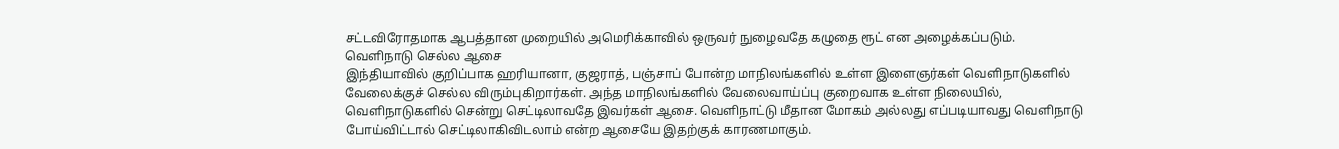சட்டவிரோதமாக ஆபத்தான முறையில் அமெரிக்காவில் ஒருவர் நுழைவதே கழுதை ரூட் என அழைக்கப்படும்.
வெளிநாடு செல்ல ஆசை
இந்தியாவில் குறிப்பாக ஹரியானா, குஜராத், பஞ்சாப் போன்ற மாநிலங்களில் உள்ள இளைஞர்கள் வெளிநாடுகளில் வேலைக்குச் செல்ல விரும்புகிறார்கள். அந்த மாநிலங்களில் வேலைவாய்ப்பு குறைவாக உள்ள நிலையில், வெளிநாடுகளில் சென்று செட்டிலாவதே இவர்கள் ஆசை. வெளிநாட்டு மீதான மோகம் அல்லது எப்படியாவது வெளிநாடு போய்விட்டால் செட்டிலாகிவிடலாம் என்ற ஆசையே இதற்குக் காரணமாகும்.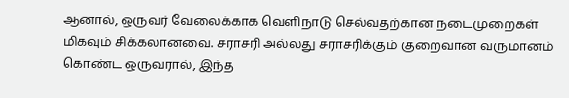ஆனால், ஒருவர் வேலைக்காக வெளிநாடு செல்வதற்கான நடைமுறைகள் மிகவும் சிக்கலானவை. சராசரி அல்லது சராசரிக்கும் குறைவான வருமானம் கொண்ட ஒருவரால், இந்த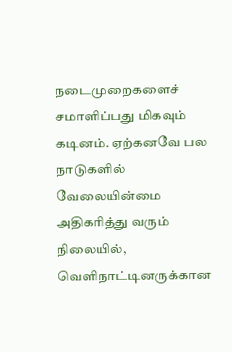நடைமுறைகளைச் சமாளிப்பது மிகவும் கடினம். ஏற்கனவே பல நாடுகளில் வேலையின்மை அதிகரித்து வரும் நிலையில், வெளிநாட்டினருக்கான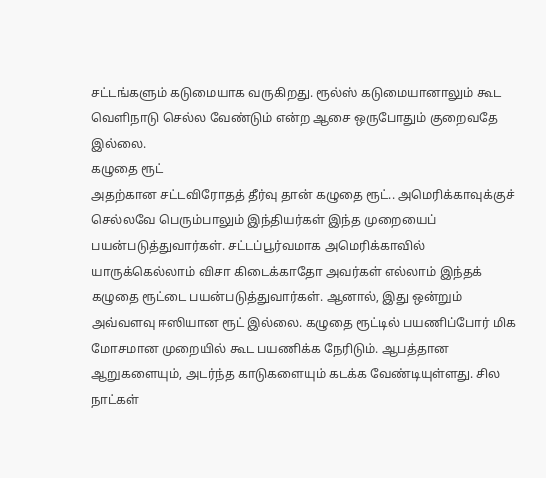சட்டங்களும் கடுமையாக வருகிறது. ரூல்ஸ் கடுமையானாலும் கூட வெளிநாடு செல்ல வேண்டும் என்ற ஆசை ஒருபோதும் குறைவதே இல்லை.
கழுதை ரூட்
அதற்கான சட்டவிரோதத் தீர்வு தான் கழுதை ரூட்.. அமெரிக்காவுக்குச் செல்லவே பெரும்பாலும் இந்தியர்கள் இந்த முறையைப் பயன்படுத்துவார்கள். சட்டப்பூர்வமாக அமெரிக்காவில் யாருக்கெல்லாம் விசா கிடைக்காதோ அவர்கள் எல்லாம் இந்தக் கழுதை ரூட்டை பயன்படுத்துவார்கள். ஆனால், இது ஒன்றும் அவ்வளவு ஈஸியான ரூட் இல்லை. கழுதை ரூட்டில் பயணிப்போர் மிக மோசமான முறையில் கூட பயணிக்க நேரிடும். ஆபத்தான ஆறுகளையும், அடர்ந்த காடுகளையும் கடக்க வேண்டியுள்ளது. சில நாட்கள்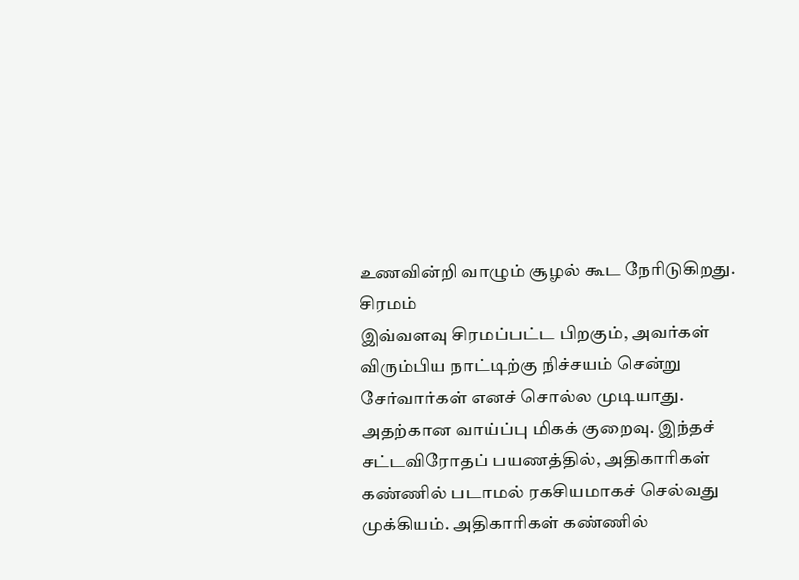உணவின்றி வாழும் சூழல் கூட நேரிடுகிறது.
சிரமம்
இவ்வளவு சிரமப்பட்ட பிறகும், அவர்கள் விரும்பிய நாட்டிற்கு நிச்சயம் சென்று சேர்வார்கள் எனச் சொல்ல முடியாது. அதற்கான வாய்ப்பு மிகக் குறைவு. இந்தச் சட்டவிரோதப் பயணத்தில், அதிகாரிகள் கண்ணில் படாமல் ரகசியமாகச் செல்வது முக்கியம். அதிகாரிகள் கண்ணில்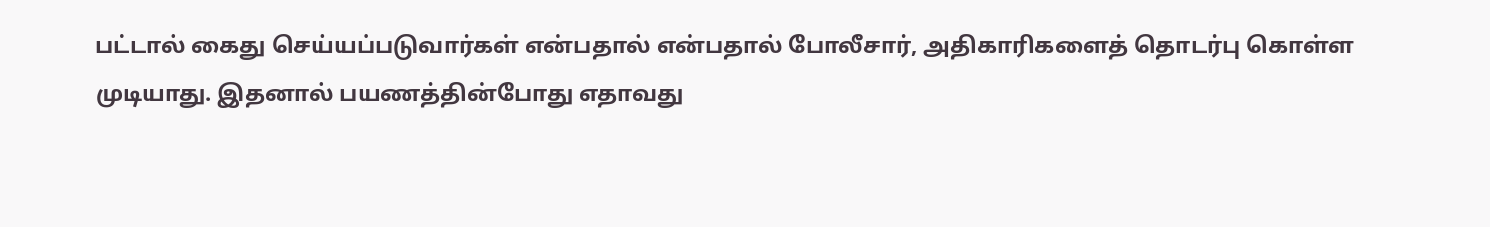பட்டால் கைது செய்யப்படுவார்கள் என்பதால் என்பதால் போலீசார், அதிகாரிகளைத் தொடர்பு கொள்ள முடியாது. இதனால் பயணத்தின்போது எதாவது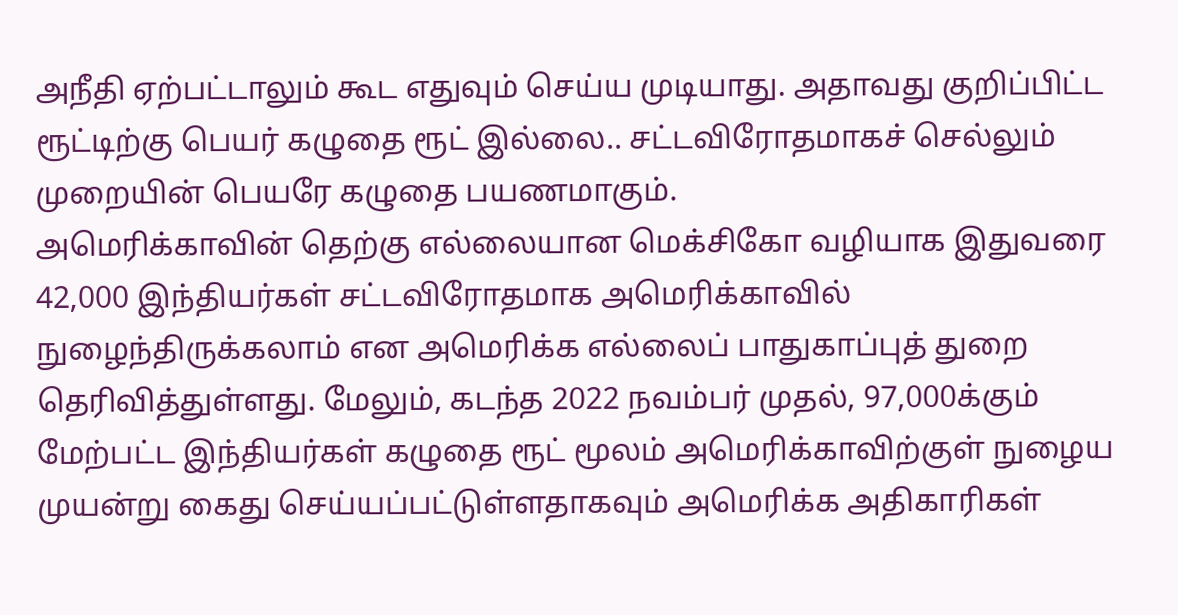அநீதி ஏற்பட்டாலும் கூட எதுவும் செய்ய முடியாது. அதாவது குறிப்பிட்ட ரூட்டிற்கு பெயர் கழுதை ரூட் இல்லை.. சட்டவிரோதமாகச் செல்லும் முறையின் பெயரே கழுதை பயணமாகும்.
அமெரிக்காவின் தெற்கு எல்லையான மெக்சிகோ வழியாக இதுவரை 42,000 இந்தியர்கள் சட்டவிரோதமாக அமெரிக்காவில் நுழைந்திருக்கலாம் என அமெரிக்க எல்லைப் பாதுகாப்புத் துறை தெரிவித்துள்ளது. மேலும், கடந்த 2022 நவம்பர் முதல், 97,000க்கும் மேற்பட்ட இந்தியர்கள் கழுதை ரூட் மூலம் அமெரிக்காவிற்குள் நுழைய முயன்று கைது செய்யப்பட்டுள்ளதாகவும் அமெரிக்க அதிகாரிகள்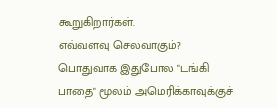கூறுகிறார்கள்.
எவ்வளவு செலவாகும்?
பொதுவாக இதுபோல "டங்கி பாதை" மூலம் அமெரிக்காவுக்குச்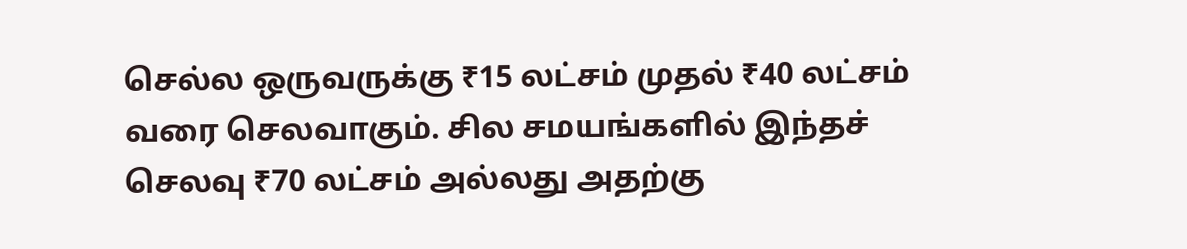செல்ல ஒருவருக்கு ₹15 லட்சம் முதல் ₹40 லட்சம் வரை செலவாகும். சில சமயங்களில் இந்தச் செலவு ₹70 லட்சம் அல்லது அதற்கு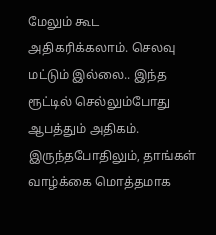மேலும் கூட அதிகரிக்கலாம். செலவு மட்டும் இல்லை.. இந்த ரூட்டில் செல்லும்போது ஆபத்தும் அதிகம். இருந்தபோதிலும், தாங்கள் வாழ்க்கை மொத்தமாக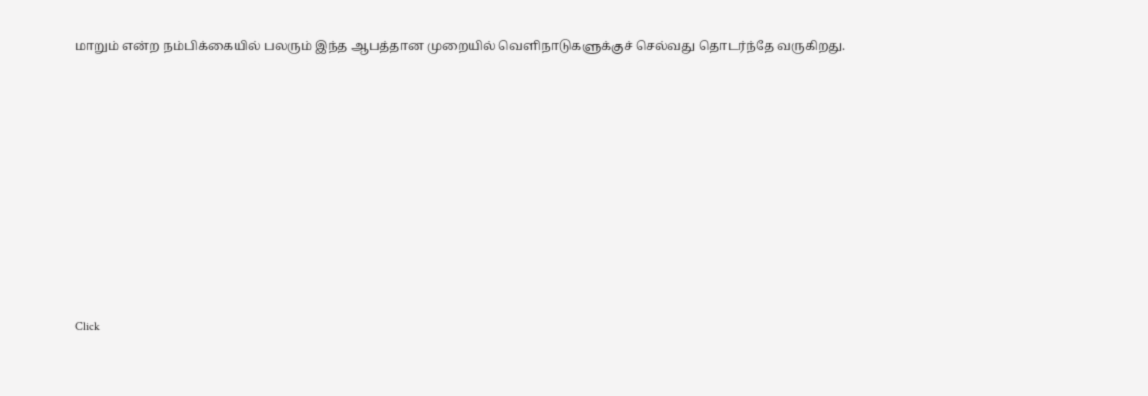மாறும் என்ற நம்பிக்கையில் பலரும் இந்த ஆபத்தான முறையில் வெளிநாடுகளுக்குச் செல்வது தொடர்ந்தே வருகிறது.












Click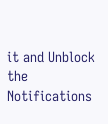it and Unblock the Notifications